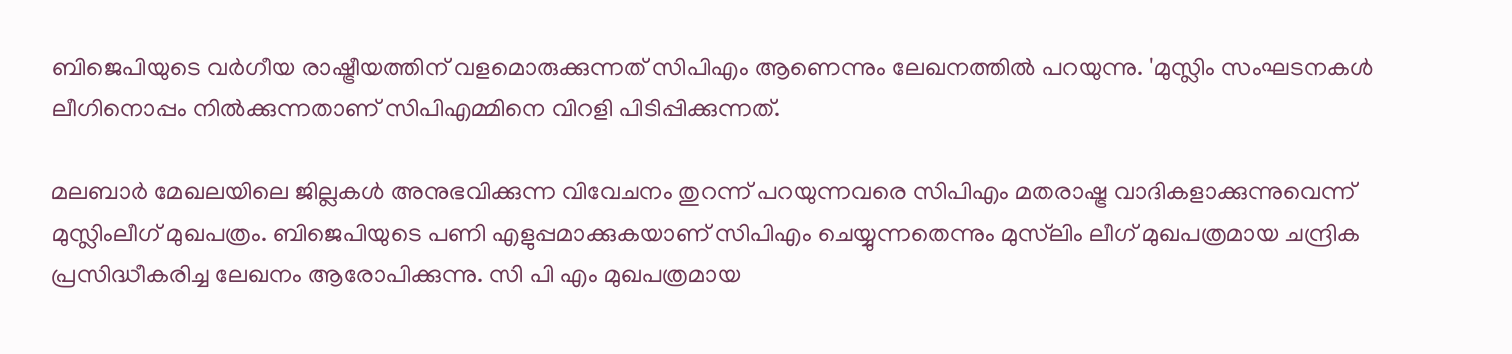ബിജെപിയുടെ വര്‍ഗീയ രാഷ്ട്രീയത്തിന് വളമൊരുക്കുന്നത് സിപിഎം ആണെന്നും ലേഖനത്തില്‍ പറയുന്നു. 'മുസ്ലിം സംഘടനകള്‍ ലീഗിനൊപ്പം നില്‍ക്കുന്നതാണ് സിപിഎമ്മിനെ വിറളി പിടിപ്പിക്കുന്നത്.

മലബാര്‍ മേഖലയിലെ ജില്ലകള്‍ അനുഭവിക്കുന്ന വിവേചനം തുറന്ന് പറയുന്നവരെ സിപിഎം മതരാഷ്ട്ര വാദികളാക്കുന്നുവെന്ന് മുസ്ലിംലീഗ് മുഖപത്രം. ബിജെപിയുടെ പണി എളുപ്പമാക്കുകയാണ് സിപിഎം ചെയ്യുന്നതെന്നും മുസ്‌ലിം ലീഗ് മുഖപത്രമായ ചന്ദ്രിക പ്രസിദ്ധീകരിച്ച ലേഖനം ആരോപിക്കുന്നു. സി പി എം മുഖപത്രമായ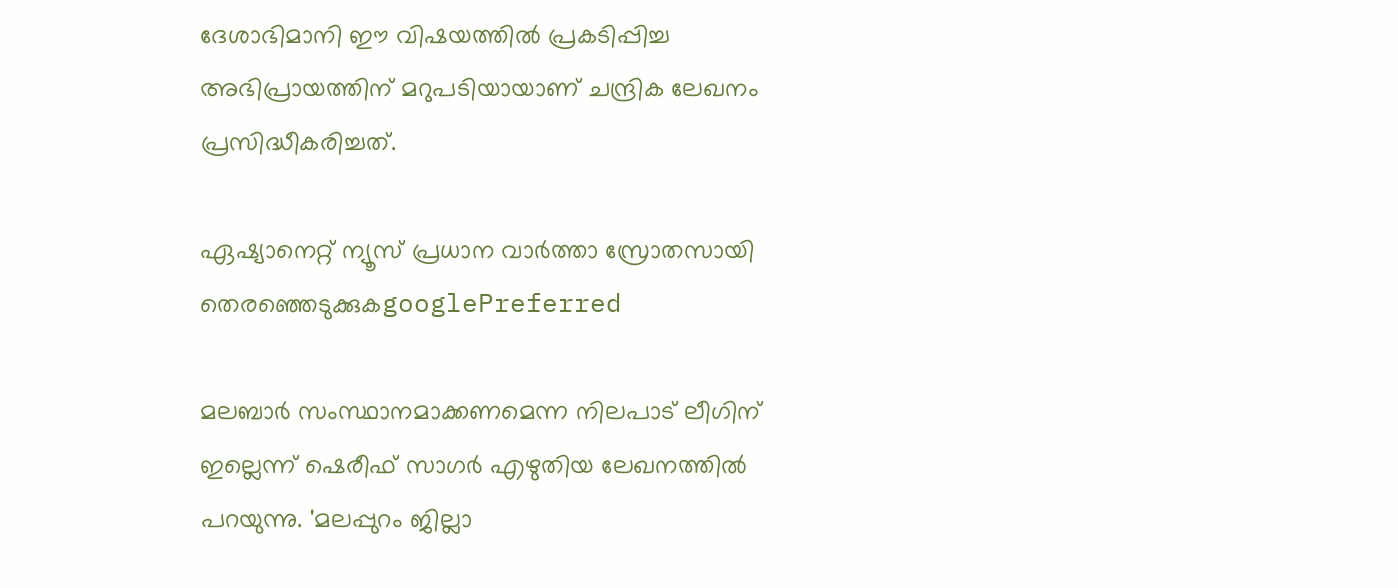ദേശാഭിമാനി ഈ വിഷയത്തില്‍ പ്രകടിപ്പിച്ച അഭിപ്രായത്തിന് മറുപടിയായാണ് ചന്ദ്രിക ലേഖനം പ്രസിദ്ധീകരിച്ചത്.

ഏഷ്യാനെറ്റ് ന്യൂസ് പ്രധാന വാർത്താ സ്രോതസായി തെരഞ്ഞെടുക്കുകgooglePreferred

മലബാര്‍ സംസ്ഥാനമാക്കണമെന്ന നിലപാട് ലീഗിന് ഇല്ലെന്ന് ഷെരീഫ് സാഗര്‍ എഴുതിയ ലേഖനത്തില്‍ പറയുന്നു. 'മലപ്പുറം ജില്ലാ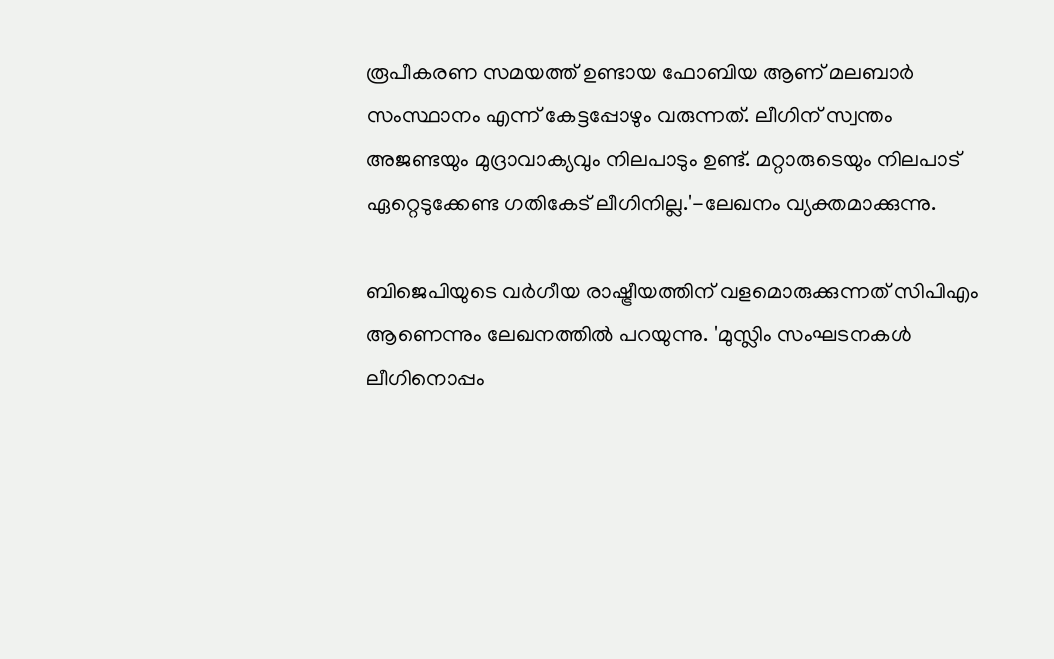രൂപീകരണ സമയത്ത് ഉണ്ടായ ഫോബിയ ആണ് മലബാര്‍ സംസ്ഥാനം എന്ന് കേട്ടപ്പോഴും വരുന്നത്. ലീഗിന് സ്വന്തം അജണ്ടയും മുദ്രാവാക്യവും നിലപാടും ഉണ്ട്. മറ്റാരുടെയും നിലപാട് ഏറ്റെടുക്കേണ്ട ഗതികേട് ലീഗിനില്ല.'-ലേഖനം വ്യക്തമാക്കുന്നു.

ബിജെപിയുടെ വര്‍ഗീയ രാഷ്ട്രീയത്തിന് വളമൊരുക്കുന്നത് സിപിഎം ആണെന്നും ലേഖനത്തില്‍ പറയുന്നു. 'മുസ്ലിം സംഘടനകള്‍ ലീഗിനൊപ്പം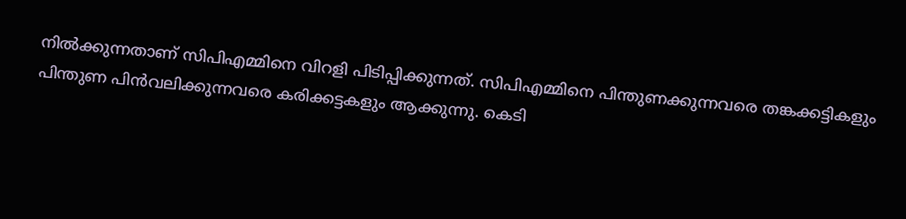നില്‍ക്കുന്നതാണ് സിപിഎമ്മിനെ വിറളി പിടിപ്പിക്കുന്നത്. സിപിഎമ്മിനെ പിന്തുണക്കുന്നവരെ തങ്കക്കട്ടികളും പിന്തുണ പിന്‍വലിക്കുന്നവരെ കരിക്കട്ടകളും ആക്കുന്നു. കെടി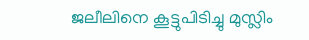ജലീലിനെ കൂട്ടുപിടിച്ചു മുസ്ലിം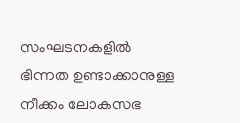സംഘടനകളില്‍ ഭിന്നത ഉണ്ടാക്കാനുള്ള നീക്കം ലോകസഭ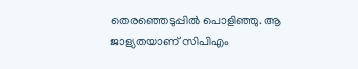തെരഞ്ഞെടുപ്പില്‍ പൊളിഞ്ഞു. ആ ജാള്യതയാണ് സിപിഎം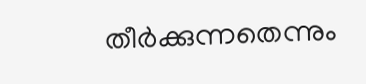തീര്‍ക്കുന്നതെന്നും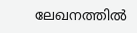ലേഖനത്തില്‍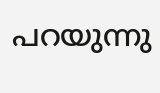പറയുന്നു